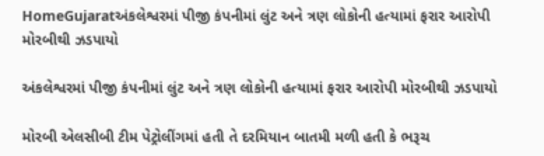HomeGujaratઅંકલેશ્વરમાં પીજી કંપનીમાં લુંટ અને ત્રણ લોકોની હત્યામાં ફરાર આરોપી મોરબીથી ઝડપાયો

અંકલેશ્વરમાં પીજી કંપનીમાં લુંટ અને ત્રણ લોકોની હત્યામાં ફરાર આરોપી મોરબીથી ઝડપાયો

મોરબી એલસીબી ટીમ પેટ્રોલીંગમાં હતી તે દરમિયાન બાતમી મળી હતી કે ભરૂચ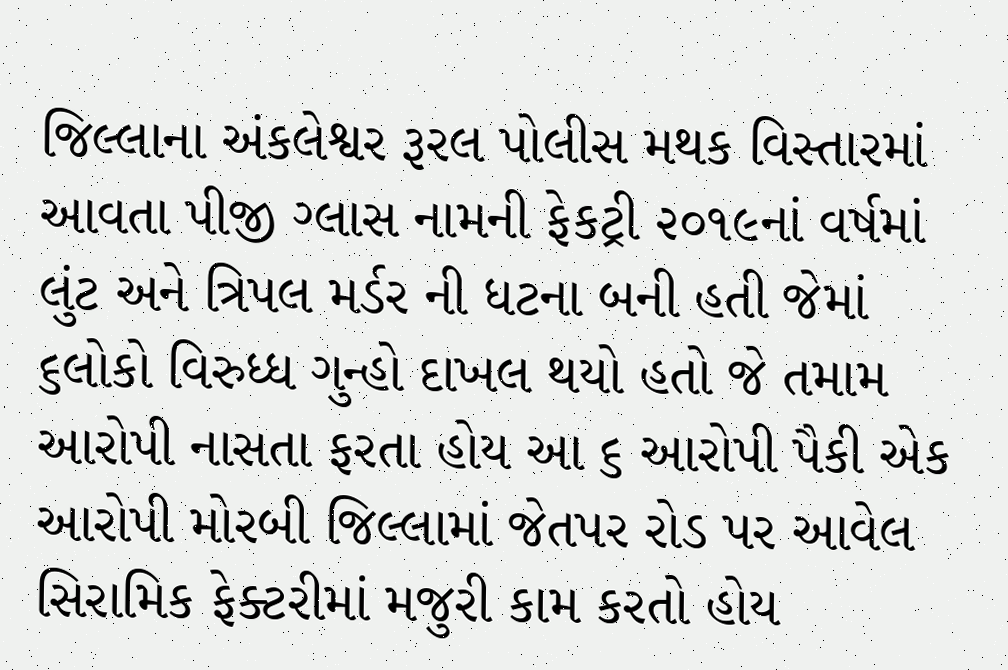જિલ્લાના અંકલેશ્વર રૂરલ પોલીસ મથક વિસ્તારમાં આવતા પીજી ગ્લાસ નામની ફેકટ્રી ૨૦૧૯નાં વર્ષમાં લુંટ અને ત્રિપલ મર્ડર ની ધટના બની હતી જેમાં ૬લોકો વિરુધ્ધ ગુન્હો દાખલ થયો હતો જે તમામ આરોપી નાસતા ફરતા હોય આ ૬ આરોપી પૈકી એક આરોપી મોરબી જિલ્લામાં જેતપર રોડ પર આવેલ સિરામિક ફેક્ટરીમાં મજુરી કામ કરતો હોય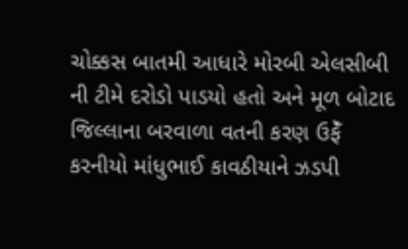ચોક્કસ બાતમી આધારે મોરબી એલસીબી ની ટીમે દરોડો પાડયો હતો અને મૂળ બોટાદ જિલ્લાના બરવાળા વતની કરણ ઉફેઁ કરનીયો માંધુભાઈ કાવઠીયાને ઝડપી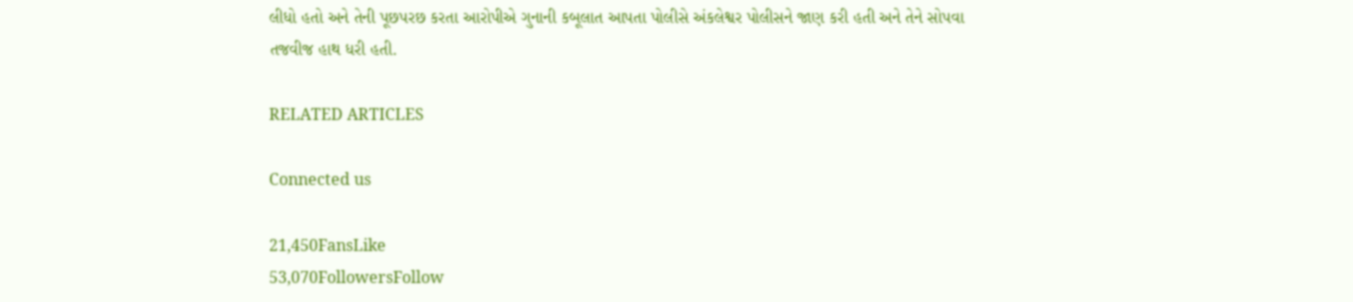લીધો હતો અને તેની પૂછપરછ કરતા આરોપીએ ગુનાની કબૂલાત આપતા પોલીસે અંકલેશ્વર પોલીસને જાણ કરી હતી અને તેને સોપવા તજવીજ હાથ ધરી હતી.

RELATED ARTICLES

Connected us

21,450FansLike
53,070FollowersFollow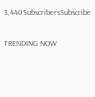3,440SubscribersSubscribe

TRENDING NOW